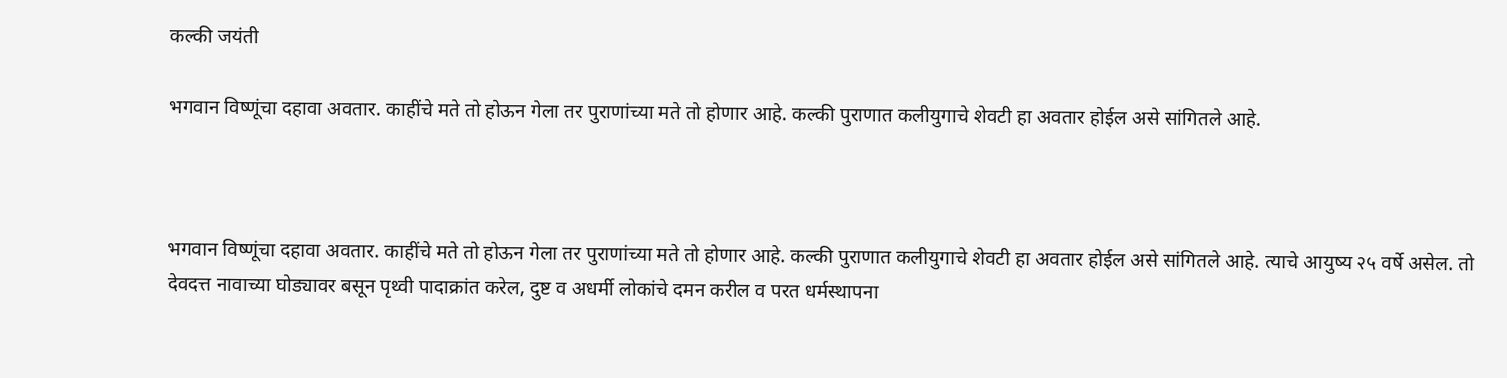कल्की जयंती

भगवान विष्णूंचा दहावा अवतार. काहींचे मते तो होऊन गेला तर पुराणांच्या मते तो होणार आहे. कल्की पुराणात कलीयुगाचे शेवटी हा अवतार होईल असे सांगितले आहे.



भगवान विष्णूंचा दहावा अवतार. काहींचे मते तो होऊन गेला तर पुराणांच्या मते तो होणार आहे. कल्की पुराणात कलीयुगाचे शेवटी हा अवतार होईल असे सांगितले आहे. त्याचे आयुष्य २५ वर्षे असेल. तो देवदत्त नावाच्या घोड्यावर बसून पृथ्वी पादाक्रांत करेल, दुष्ट व अधर्मी लोकांचे दमन करील व परत धर्मस्थापना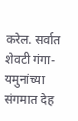करेल. सर्वात शेवटी गंगा-यमुनांच्या संगमात देह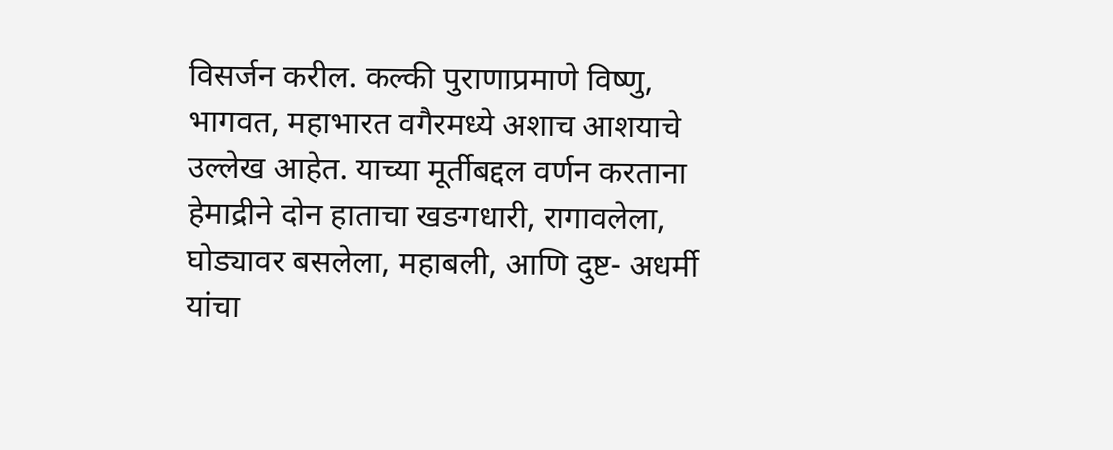विसर्जन करील. कल्की पुराणाप्रमाणे विष्णु, भागवत, महाभारत वगैरमध्ये अशाच आशयाचे उल्लेख आहेत. याच्या मूर्तीबद्दल वर्णन करताना हेमाद्रीने दोन हाताचा खङगधारी, रागावलेला, घोड्यावर बसलेला, महाबली, आणि दुष्ट- अधर्मी यांचा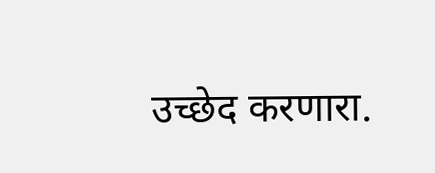उच्छेद करणारा.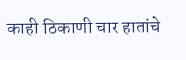काही ठिकाणी चार हातांचे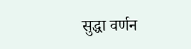सुद्धा वर्णन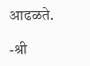आढळते.

-श्री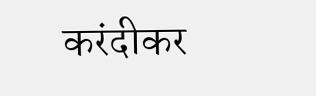करंदीकर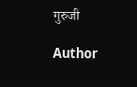गुरुजी

Author